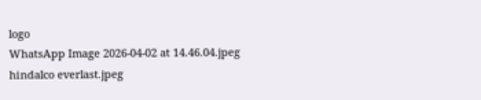logo
WhatsApp Image 2026-04-02 at 14.46.04.jpeg
hindalco everlast.jpeg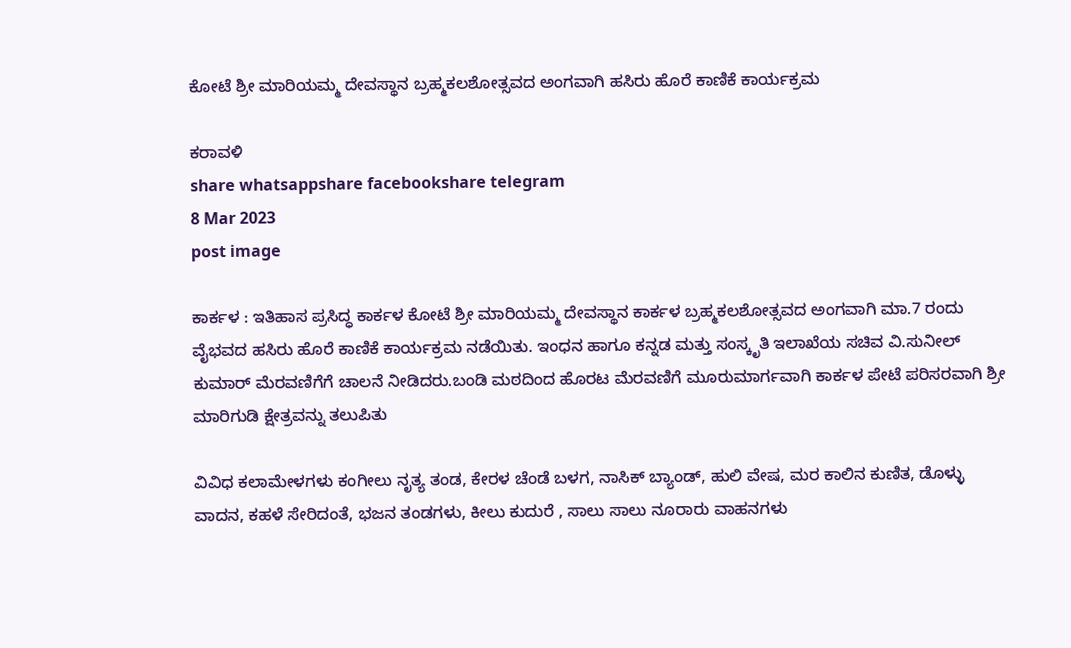ಕೋಟೆ ಶ್ರೀ ಮಾರಿಯಮ್ಮ ದೇವಸ್ಥಾನ ಬ್ರಹ್ಮಕಲಶೋತ್ಸವದ ಅಂಗವಾಗಿ ಹಸಿರು ಹೊರೆ ಕಾಣಿಕೆ ಕಾರ್ಯಕ್ರಮ

ಕರಾವಳಿ
share whatsappshare facebookshare telegram
8 Mar 2023
post image

ಕಾರ್ಕಳ : ಇತಿಹಾಸ ಪ್ರಸಿದ್ಧ ಕಾರ್ಕಳ ಕೋಟೆ ಶ್ರೀ ಮಾರಿಯಮ್ಮ ದೇವಸ್ಥಾನ ಕಾರ್ಕಳ ಬ್ರಹ್ಮಕಲಶೋತ್ಸವದ ಅಂಗವಾಗಿ ಮಾ.7 ರಂದು ವೈಭವದ ಹಸಿರು ಹೊರೆ ಕಾಣಿಕೆ ಕಾರ್ಯಕ್ರಮ ನಡೆಯಿತು. ಇಂಧನ ಹಾಗೂ ಕನ್ನಡ ಮತ್ತು ಸಂಸ್ಕೃತಿ ಇಲಾಖೆಯ ಸಚಿವ ವಿ.ಸುನೀಲ್ ಕುಮಾರ್ ಮೆರವಣಿಗೆಗೆ ಚಾಲನೆ ನೀಡಿದರು.ಬಂಡಿ ಮಠದಿಂದ ಹೊರಟ ಮೆರವಣಿಗೆ ಮೂರುಮಾರ್ಗವಾಗಿ ಕಾರ್ಕಳ ಪೇಟೆ ಪರಿಸರವಾಗಿ ಶ್ರೀ ಮಾರಿಗುಡಿ ಕ್ಷೇತ್ರವನ್ನು ತಲುಪಿತು

ವಿವಿಧ ಕಲಾಮೇಳಗಳು ಕಂಗೀಲು ನೃತ್ಯ ತಂಡ, ಕೇರಳ ಚೆಂಡೆ ಬಳಗ, ನಾಸಿಕ್ ಬ್ಯಾಂಡ್, ಹುಲಿ ವೇಷ, ಮರ ಕಾಲಿನ ಕುಣಿತ, ಡೊಳ್ಳು ವಾದನ, ಕಹಳೆ ಸೇರಿದಂತೆ, ಭಜನ ತಂಡಗಳು, ಕೀಲು ಕುದುರೆ , ಸಾಲು ಸಾಲು ನೂರಾರು ವಾಹನಗಳು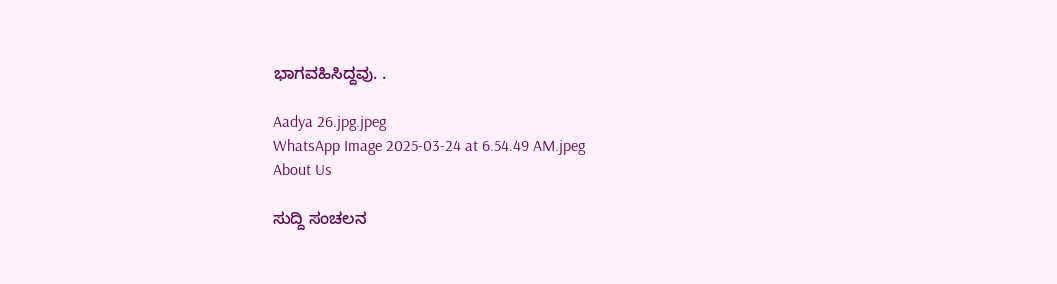ಭಾಗವಹಿಸಿದ್ದವು. .

Aadya 26.jpg.jpeg
WhatsApp Image 2025-03-24 at 6.54.49 AM.jpeg
About Us

ಸುದ್ದಿ ಸಂಚಲನ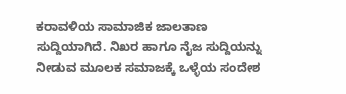ಕರಾವಳಿಯ ಸಾಮಾಜಿಕ ಜಾಲತಾಣ ಸುದ್ದಿಯಾಗಿದೆ. ನಿಖರ ಹಾಗೂ ನೈಜ ಸುದ್ದಿಯನ್ನು ನೀಡುವ ಮೂಲಕ ಸಮಾಜಕ್ಕೆ ಒಳ್ಳೆಯ ಸಂದೇಶ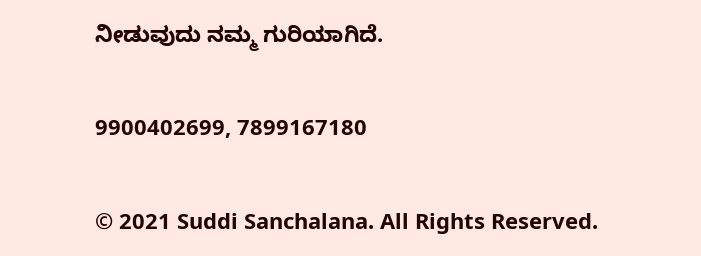ನೀಡುವುದು ನಮ್ಮ ಗುರಿಯಾಗಿದೆ.

9900402699, 7899167180

© 2021 Suddi Sanchalana. All Rights Reserved.